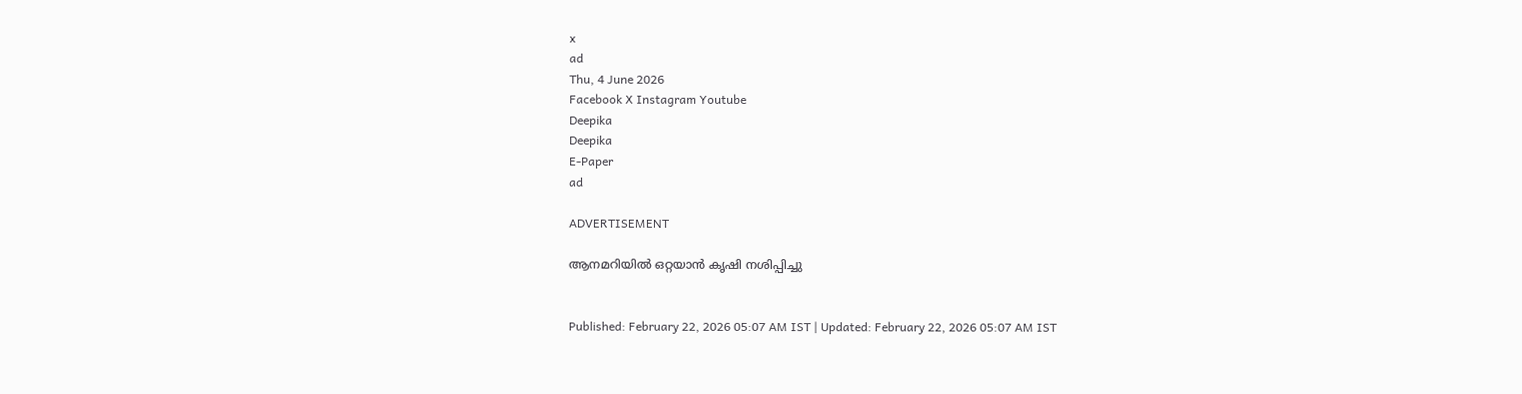x
ad
Thu, 4 June 2026
Facebook X Instagram Youtube
Deepika
Deepika
E-Paper
ad

ADVERTISEMENT

ആനമറിയിൽ ഒറ്റയാൻ കൃഷി നശിപ്പിച്ചു


Published: February 22, 2026 05:07 AM IST | Updated: February 22, 2026 05:07 AM IST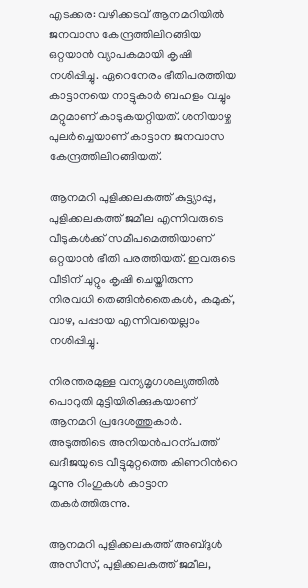എടക്കര: വഴിക്കടവ് ആനമറിയിൽ ജനവാസ കേന്ദ്രത്തിലിറങ്ങിയ ഒറ്റയാൻ വ്യാപകമായി കൃഷി നശിപ്പിച്ചു. ഏറെനേരം ഭീതിപരത്തിയ കാട്ടാനയെ നാട്ടുകാർ ബഹളം വച്ചും മറ്റുമാണ് കാടുകയറ്റിയത്. ശനിയാഴ്ച പുലർച്ചെയാണ് കാട്ടാന ജനവാസ കേന്ദ്രത്തിലിറങ്ങിയത്.

ആനമറി പുളിക്കലകത്ത് കുട്ട്യാപ്പു, പുളിക്കലകത്ത് ജമീല എന്നിവരുടെ വീടുകൾക്ക് സമീപമെത്തിയാണ് ഒറ്റയാൻ ഭീതി പരത്തിയത്. ഇവരുടെ വീടിന് ചുറ്റും കൃഷി ചെയ്തിരുന്ന നിരവധി തെങ്ങിൻതൈകൾ, കമുക്, വാഴ, പപ്പായ എന്നിവയെല്ലാം നശിപ്പിച്ചു.

നിരന്തരമുള്ള വന്യമൃഗശല്യത്തിൽ പൊറുതി മുട്ടിയിരിക്കുകയാണ് ആനമറി പ്രദേശത്തുകാർ. അടുത്തിടെ അനിയൻപറന്പത്ത് ഖദീജയുടെ വീട്ടുമുറ്റത്തെ കിണറിന്‍റെ മൂന്നു റിംഗുകൾ കാട്ടാന തകർത്തിരുന്നു.

ആനമറി പുളിക്കലകത്ത് അബ്ദുൾ അസീസ്, പുളിക്കലകത്ത് ജമീല,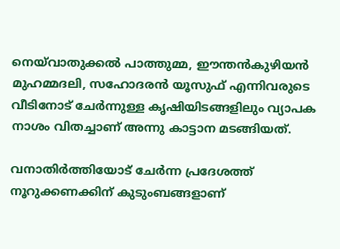നെയ്‌വാതുക്കൽ പാത്തുമ്മ, ഈന്തൻകുഴിയൻ മുഹമ്മദലി, സഹോദരൻ യൂസുഫ് എന്നിവരുടെ വീടിനോട് ചേർന്നുള്ള കൃഷിയിടങ്ങളിലും വ്യാപക നാശം വിതച്ചാണ് അന്നു കാട്ടാന മടങ്ങിയത്.

വനാതിർത്തിയോട് ചേർന്ന പ്രദേശത്ത് നൂറുക്കണക്കിന് കുടുംബങ്ങളാണ്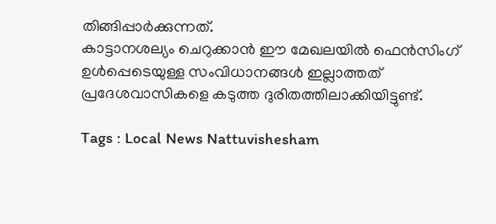തിങ്ങിപ്പാർക്കുന്നത്.
കാട്ടാനശല്യം ചെറുക്കാൻ ഈ മേഖലയിൽ ഫെൻസിംഗ് ഉൾപ്പെടെയുള്ള സംവിധാനങ്ങൾ ഇല്ലാത്തത് പ്രദേശവാസികളെ കടുത്ത ദുരിതത്തിലാക്കിയിട്ടുണ്ട്.

Tags : Local News Nattuvishesham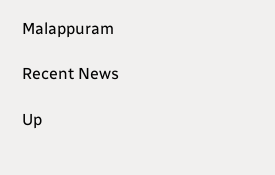Malappuram

Recent News

Up